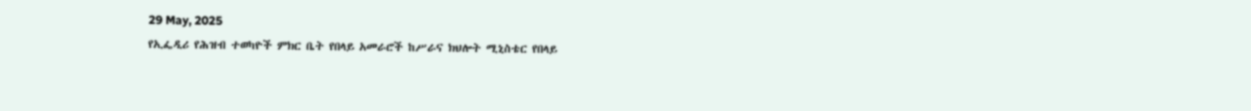29 May, 2025
የኢፌዲሪ የሕዝብ ተወካዮች ምክር ቤት የበላይ አመራሮች ከሥራና ክህሎት ሚኒስቴር የበላይ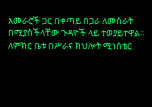አመራሮች ጋር በቀጣይ በጋራ ለመስራት በሚያስችላቸው ጉዳዮች ላይ ተወያይተዋል፡፡
ለምክር ቤቱ በሥራና ክህሎት ሚነሰቴር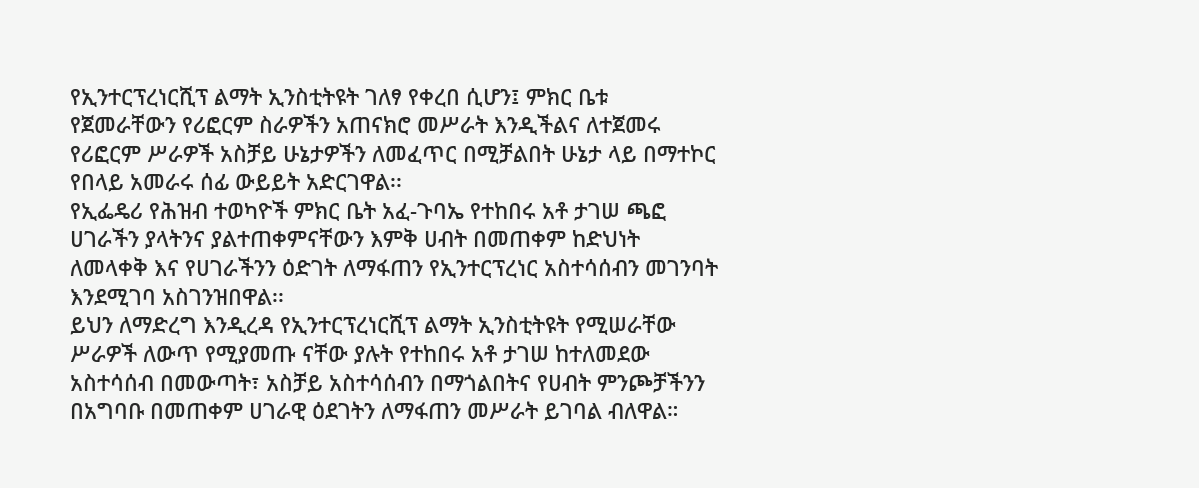የኢንተርፕረነርሺፕ ልማት ኢንስቲትዩት ገለፃ የቀረበ ሲሆን፤ ምክር ቤቱ የጀመራቸውን የሪፎርም ስራዎችን አጠናክሮ መሥራት እንዲችልና ለተጀመሩ የሪፎርም ሥራዎች አስቻይ ሁኔታዎችን ለመፈጥር በሚቻልበት ሁኔታ ላይ በማተኮር የበላይ አመራሩ ሰፊ ውይይት አድርገዋል፡፡
የኢፌዴሪ የሕዝብ ተወካዮች ምክር ቤት አፈ-ጉባኤ የተከበሩ አቶ ታገሠ ጫፎ ሀገራችን ያላትንና ያልተጠቀምናቸውን እምቅ ሀብት በመጠቀም ከድህነት ለመላቀቅ እና የሀገራችንን ዕድገት ለማፋጠን የኢንተርፕረነር አስተሳሰብን መገንባት እንደሚገባ አስገንዝበዋል፡፡
ይህን ለማድረግ እንዲረዳ የኢንተርፕረነርሺፕ ልማት ኢንስቲትዩት የሚሠራቸው ሥራዎች ለውጥ የሚያመጡ ናቸው ያሉት የተከበሩ አቶ ታገሠ ከተለመደው አስተሳሰብ በመውጣት፣ አስቻይ አስተሳሰብን በማጎልበትና የሀብት ምንጮቻችንን በአግባቡ በመጠቀም ሀገራዊ ዕደገትን ለማፋጠን መሥራት ይገባል ብለዋል።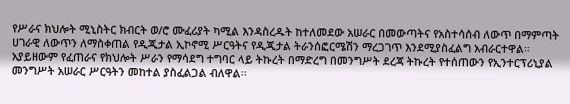የሥራና ክህሎት ሚኒስትር ክብርት ወ/ሮ ሙፈሪያት ካሚል እንዳስረዱት ከተለመደው አሠራር በመውጣትና የአስተሳሰብ ለውጥ በማምጣት ሀገራዊ ለውጥን ለማስቀጠል የዲጂታል ኢኮኖሚ ሥርዓትና የዲጂታል ትራንሰፎርሜሽን ማረጋገጥ እንደሚያስፈልግ አብራርተዋል።
አያይዘውም የፈጠራና የክህሎት ሥራን የማሳደግ ተግባር ላይ ትኩረት በማድረግ በመንግሥት ደረጃ ትኩረት የተሰጠውን የኢንተርፕሪኒያል መንግሥት አሠራር ሥርዓትን መከተል ያስፈልጋል ብለዋል፡፡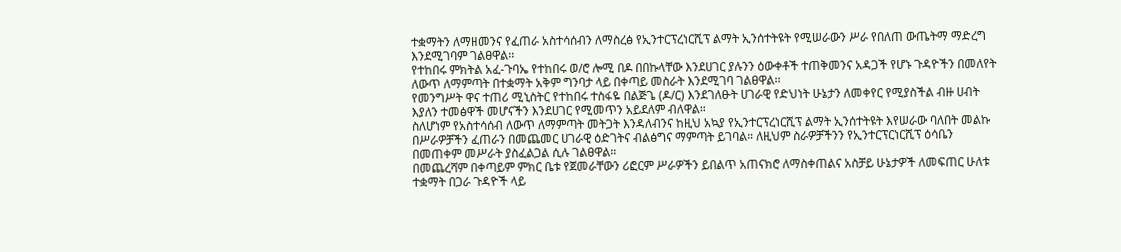ተቋማትን ለማዘመንና የፈጠራ አስተሳሰብን ለማስረፅ የኢንተርፕረነርሺፕ ልማት ኢንሰተትዩት የሚሠራውን ሥራ የበለጠ ውጤትማ ማድረግ እንደሚገባም ገልፀዋል፡፡
የተከበሩ ምክትል አፈ-ጉባኤ የተከበሩ ወ/ሮ ሎሚ በዶ በበኩላቸው እንደሀገር ያሉንን ዕውቀቶች ተጠቅመንና አዳጋች የሆኑ ጉዳዮችን በመለየት ለውጥ ለማምጣት በተቋማት አቅም ግንባታ ላይ በቀጣይ መስራት እንደሚገባ ገልፀዋል፡፡
የመንግሥት ዋና ተጠሪ ሚኒስትር የተከበሩ ተስፋዬ በልጅጌ (ዶ/ር) እንደገለፁት ሀገራዊ የድህነት ሁኔታን ለመቀየር የሚያስችል ብዙ ሀብት እያለን ተመፅዋች መሆናችን እንደሀገር የሚመጥን አይደለም ብለዋል።
ስለሆነም የአስተሳሰብ ለውጥ ለማምጣት መትጋት እንዳለብንና ከዚህ አኳያ የኢንተርፕረነርሺፕ ልማት ኢንሰተትዩት እየሠራው ባለበት መልኩ በሥራዎቻችን ፈጠራን በመጨመር ሀገራዊ ዕድገትና ብልፅግና ማምጣት ይገባል። ለዚህም ስራዎቻችንን የኢንተርፕርነርሺፕ ዕሳቤን በመጠቀም መሥራት ያስፈልጋል ሲሉ ገልፀዋል።
በመጨረሻም በቀጣይም ምክር ቤቱ የጀመራቸውን ሪፎርም ሥራዎችን ይበልጥ አጠናክሮ ለማስቀጠልና አስቻይ ሁኔታዎች ለመፍጠር ሁለቱ ተቋማት በጋራ ጉዳዮች ላይ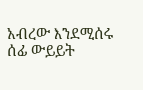አብረው እንደሚሰሩ ሰፊ ውይይት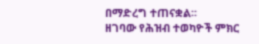በማድረግ ተጠናቋል፡፡
ዘገባው የሕዝብ ተወካዮች ምክር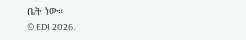ቤት ነው።
© EDI 2026.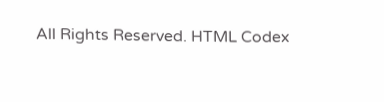All Rights Reserved. HTML Codex